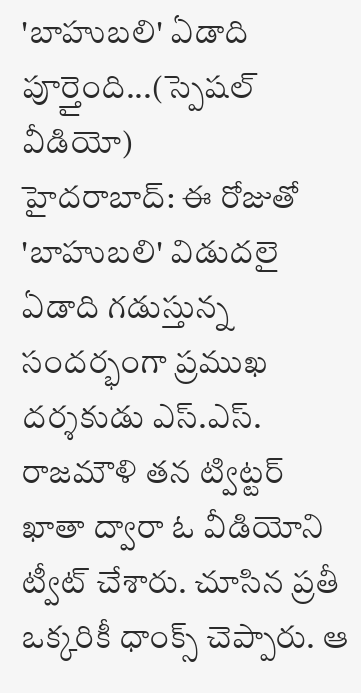'బాహుబలి' ఏడాది పూర్తైంది...(స్పెషల్ వీడియో)
హైదరాబాద్: ఈ రోజుతో 'బాహుబలి' విడుదలై ఏడాది గడుస్తున్న సందర్భంగా ప్రముఖ దర్శకుడు ఎస్.ఎస్. రాజమౌళి తన ట్విట్టర్ ఖాతా ద్వారా ఓ వీడియోని ట్వీట్ చేశారు. చూసిన ప్రతీ ఒక్కరికీ ధాంక్స్ చెప్పారు. ఆ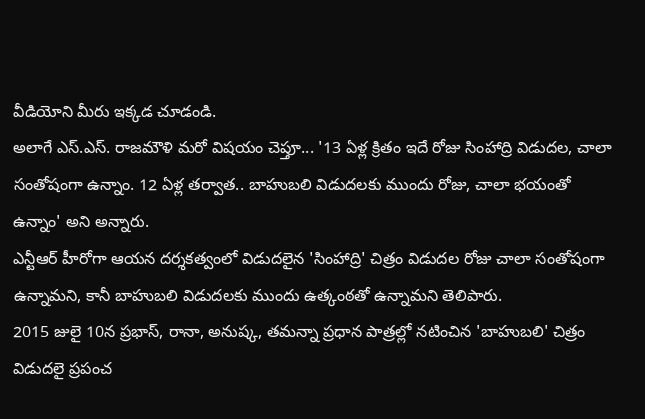వీడియోని మీరు ఇక్కడ చూడండి.
అలాగే ఎస్.ఎస్. రాజమౌళి మరో విషయం చెప్తూ... '13 ఏళ్ల క్రితం ఇదే రోజు సింహాద్రి విడుదల, చాలా సంతోషంగా ఉన్నాం. 12 ఏళ్ల తర్వాత.. బాహుబలి విడుదలకు ముందు రోజు, చాలా భయంతో ఉన్నాం' అని అన్నారు.
ఎన్టీఆర్ హీరోగా ఆయన దర్శకత్వంలో విడుదలైన 'సింహాద్రి' చిత్రం విడుదల రోజు చాలా సంతోషంగా ఉన్నామని, కానీ బాహుబలి విడుదలకు ముందు ఉత్కంఠతో ఉన్నామని తెలిపారు.
2015 జులై 10న ప్రభాస్, రానా, అనుష్క, తమన్నా ప్రధాన పాత్రల్లో నటించిన 'బాహుబలి' చిత్రం విడుదలై ప్రపంచ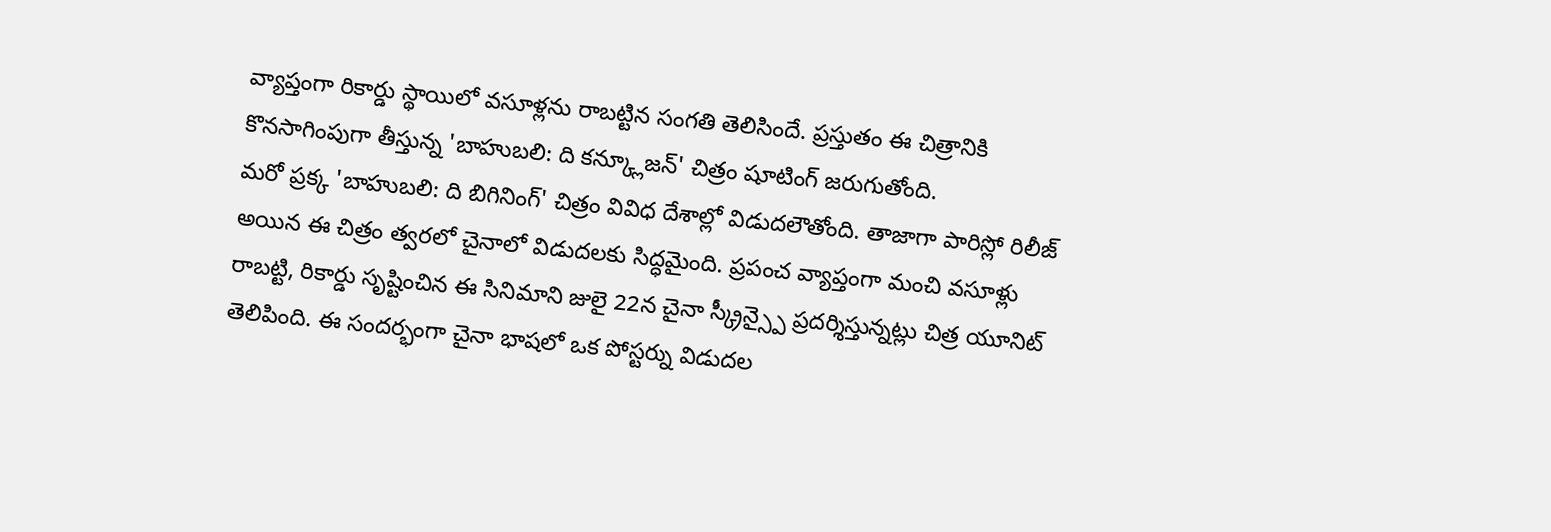వ్యాప్తంగా రికార్డు స్థాయిలో వసూళ్లను రాబట్టిన సంగతి తెలిసిందే. ప్రస్తుతం ఈ చిత్రానికి కొనసాగింపుగా తీస్తున్న 'బాహుబలి: ది కన్క్లూజన్' చిత్రం షూటింగ్ జరుగుతోంది.
మరో ప్రక్క 'బాహుబలి: ది బిగినింగ్' చిత్రం వివిధ దేశాల్లో విడుదలౌతోంది. తాజాగా పారిస్లో రిలీజ్ అయిన ఈ చిత్రం త్వరలో చైనాలో విడుదలకు సిద్ధమైంది. ప్రపంచ వ్యాప్తంగా మంచి వసూళ్లు రాబట్టి, రికార్డు సృష్టించిన ఈ సినిమాని జులై 22న చైనా స్క్రీన్స్పై ప్రదర్శిస్తున్నట్లు చిత్ర యూనిట్ తెలిపింది. ఈ సందర్భంగా చైనా భాషలో ఒక పోస్టర్ను విడుదల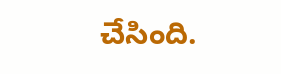చేసింది.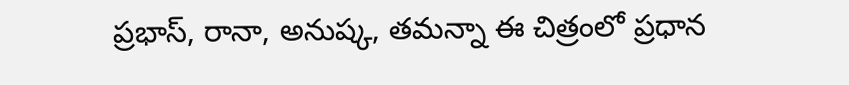ప్రభాస్, రానా, అనుష్క, తమన్నా ఈ చిత్రంలో ప్రధాన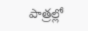పాత్రల్లో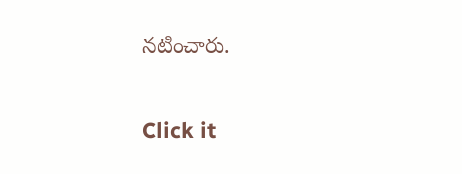నటించారు.


Click it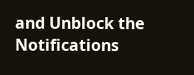and Unblock the Notifications